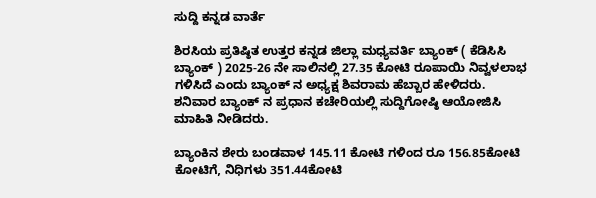ಸುದ್ದಿ ಕನ್ನಡ ವಾರ್ತೆ

ಶಿರಸಿಯ ಪ್ರತಿಷ್ಠಿತ ಉತ್ತರ ಕನ್ನಡ ಜಿಲ್ಲಾ ಮಧ್ಯವರ್ತಿ ಬ್ಯಾಂಕ್ ( ಕೆಡಿಸಿಸಿ ಬ್ಯಾಂಕ್ ) 2025-26 ನೇ ಸಾಲಿನಲ್ಲಿ 27.35 ಕೋಟಿ ರೂಪಾಯಿ ನಿವ್ವಳಲಾಭ ಗಳಿಸಿದೆ ಎಂದು ಬ್ಯಾಂಕ್ ನ ಅಧ್ಯಕ್ಷ ಶಿವರಾಮ ಹೆಬ್ಬಾರ ಹೇಳಿದರು.
ಶನಿವಾರ ಬ್ಯಾಂಕ್ ನ ಪ್ರಧಾನ ಕಚೇರಿಯಲ್ಲಿ ಸುದ್ದಿಗೋಷ್ಠಿ ಆಯೋಜಿಸಿ ಮಾಹಿತಿ ನೀಡಿದರು.

ಬ್ಯಾಂಕಿನ ಶೇರು ಬಂಡವಾಳ 145.11 ಕೋಟಿ ಗಳಿಂದ ರೂ 156.85ಕೋಟಿ ಕೋಟಿಗೆ, ನಿಧಿಗಳು 351.44ಕೋಟಿ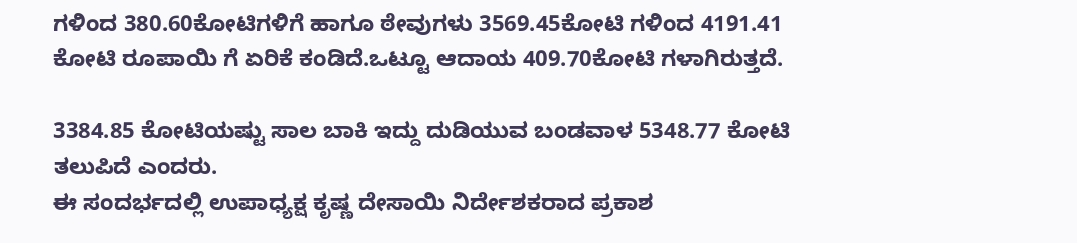ಗಳಿಂದ 380.60ಕೋಟಿಗಳಿಗೆ ಹಾಗೂ ಠೇವುಗಳು 3569.45ಕೋಟಿ ಗಳಿಂದ 4191.41 ಕೋಟಿ ರೂಪಾಯಿ ಗೆ ಏರಿಕೆ ಕಂಡಿದೆ.ಒಟ್ಟೂ ಆದಾಯ 409.70ಕೋಟಿ ಗಳಾಗಿರುತ್ತದೆ.

3384.85 ಕೋಟಿಯಷ್ಟು ಸಾಲ ಬಾಕಿ ಇದ್ದು ದುಡಿಯುವ ಬಂಡವಾಳ 5348.77 ಕೋಟಿ ತಲುಪಿದೆ ಎಂದರು.
ಈ ಸಂದರ್ಭದಲ್ಲಿ ಉಪಾಧ್ಯಕ್ಷ ಕೃಷ್ಣ ದೇಸಾಯಿ ನಿರ್ದೇಶಕರಾದ ಪ್ರಕಾಶ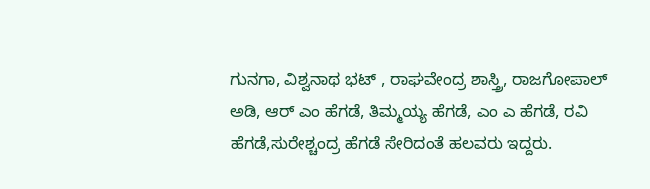ಗುನಗಾ, ವಿಶ್ವನಾಥ ಭಟ್ , ರಾಘವೇಂದ್ರ ಶಾಸ್ತ್ರಿ, ರಾಜಗೋಪಾಲ್ ಅಡಿ, ಆರ್ ಎಂ ಹೆಗಡೆ, ತಿಮ್ಮಯ್ಯ ಹೆಗಡೆ, ಎಂ ಎ ಹೆಗಡೆ, ರವಿ ಹೆಗಡೆ,ಸುರೇಶ್ಚಂದ್ರ ಹೆಗಡೆ ಸೇರಿದಂತೆ ಹಲವರು ಇದ್ದರು.